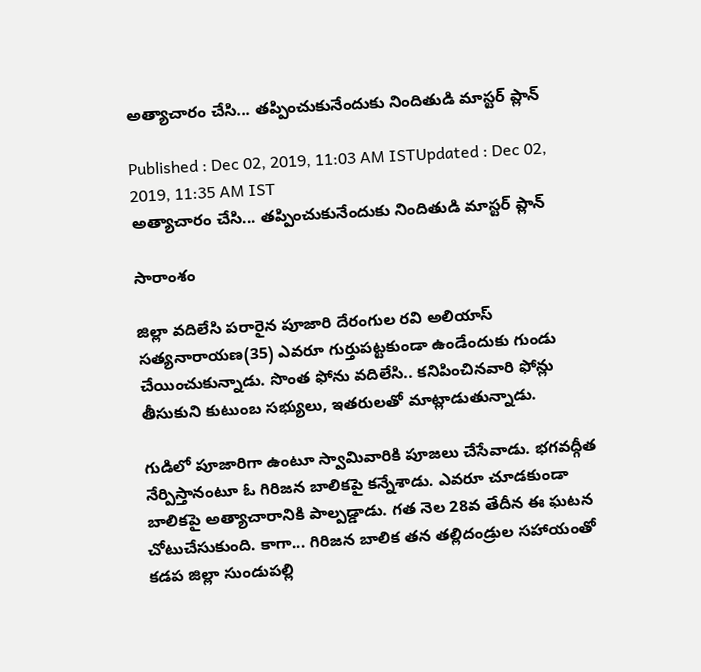అత్యాచారం చేసి... తప్పించుకునేందుకు నిందితుడి మాస్టర్ ప్లాన్

Published : Dec 02, 2019, 11:03 AM ISTUpdated : Dec 02, 2019, 11:35 AM IST
అత్యాచారం చేసి... తప్పించుకునేందుకు నిందితుడి మాస్టర్ ప్లాన్

సారాంశం

జిల్లా వదిలేసి పరారైన పూజారి దేరంగుల రవి అలియాస్‌ సత్యనారాయణ(35) ఎవరూ గుర్తుపట్టకుండా ఉండేందుకు గుండు చేయించుకున్నాడు. సొంత ఫోను వదిలేసి.. కనిపించినవారి ఫోన్లు తీసుకుని కుటుంబ సభ్యులు, ఇతరులతో మాట్లాడుతున్నాడు.

గుడిలో పూజారిగా ఉంటూ స్వామివారికి పూజలు చేసేవాడు. భగవద్గీత నేర్పిస్తానంటూ ఓ గిరిజన బాలికపై కన్నేశాడు. ఎవరూ చూడకుండా బాలికపై అత్యాచారానికి పాల్పడ్డాడు. గత నెల 28వ తేదీన ఈ ఘటన చోటుచేసుకుంది. కాగా... గిరిజన బాలిక తన తల్లిదండ్రుల సహాయంతో కడప జిల్లా సుండుపల్లి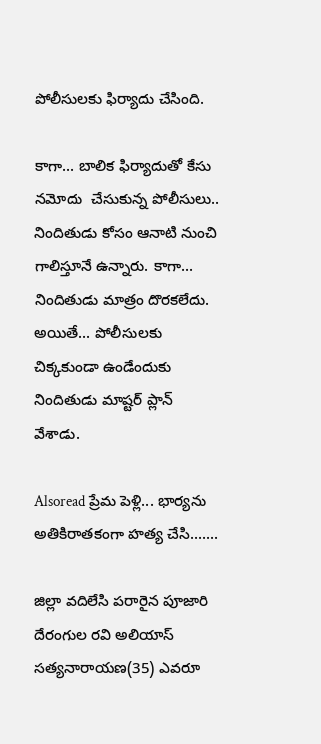పోలీసులకు ఫిర్యాదు చేసింది.

కాగా... బాలిక ఫిర్యాదుతో కేసు నమోదు  చేసుకున్న పోలీసులు..  నిందితుడు కోసం ఆనాటి నుంచి గాలిస్తూనే ఉన్నారు. కాగా... నిందితుడు మాత్రం దొరకలేదు. అయితే... పోలీసులకు చిక్కకుండా ఉండేందుకు నిందితుడు మాష్టర్ ప్లాన్ వేశాడు.

Alsoread ప్రేమ పెళ్లి... భార్యను అతికిరాతకంగా హత్య చేసి.......

జిల్లా వదిలేసి పరారైన పూజారి దేరంగుల రవి అలియాస్‌ సత్యనారాయణ(35) ఎవరూ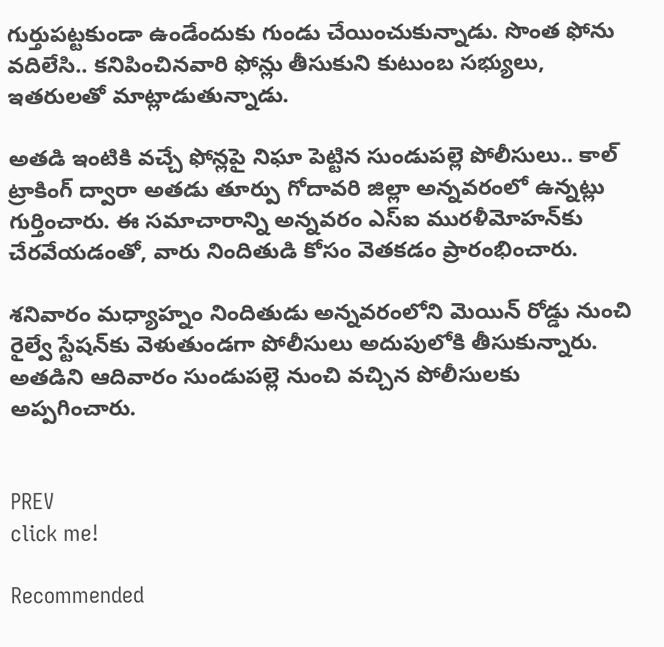గుర్తుపట్టకుండా ఉండేందుకు గుండు చేయించుకున్నాడు. సొంత ఫోను వదిలేసి.. కనిపించినవారి ఫోన్లు తీసుకుని కుటుంబ సభ్యులు, ఇతరులతో మాట్లాడుతున్నాడు.

అతడి ఇంటికి వచ్చే ఫోన్లపై నిఘా పెట్టిన సుండుపల్లె పోలీసులు.. కాల్‌ ట్రాకింగ్‌ ద్వారా అతడు తూర్పు గోదావరి జిల్లా అన్నవరంలో ఉన్నట్లు గుర్తించారు. ఈ సమాచారాన్ని అన్నవరం ఎస్‌ఐ మురళీమోహన్‌కు చేరవేయడంతో, వారు నిందితుడి కోసం వెతకడం ప్రారంభించారు.

శనివారం మధ్యాహ్నం నిందితుడు అన్నవరంలోని మెయిన్‌ రోడ్డు నుంచి రైల్వే స్టేషన్‌కు వెళుతుండగా పోలీసులు అదుపులోకి తీసుకున్నారు. అతడిని ఆదివారం సుండుపల్లె నుంచి వచ్చిన పోలీసులకు అప్పగించారు.


PREV
click me!

Recommended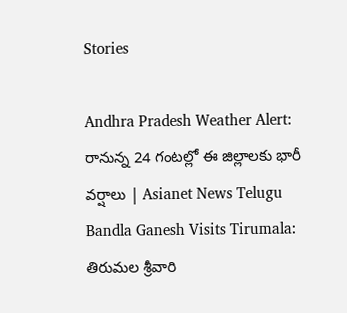Stories

Andhra Pradesh Weather Alert: రానున్న 24 గంటల్లో ఈ జిల్లాలకు భారీ వర్షాలు | Asianet News Telugu
Bandla Ganesh Visits Tirumala: తిరుమల శ్రీవారి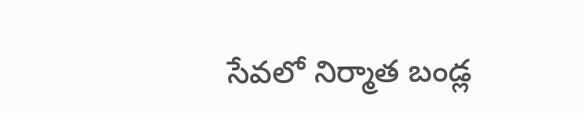సేవలో నిర్మాత బండ్ల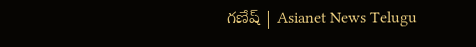గణేష్ | Asianet News Telugu